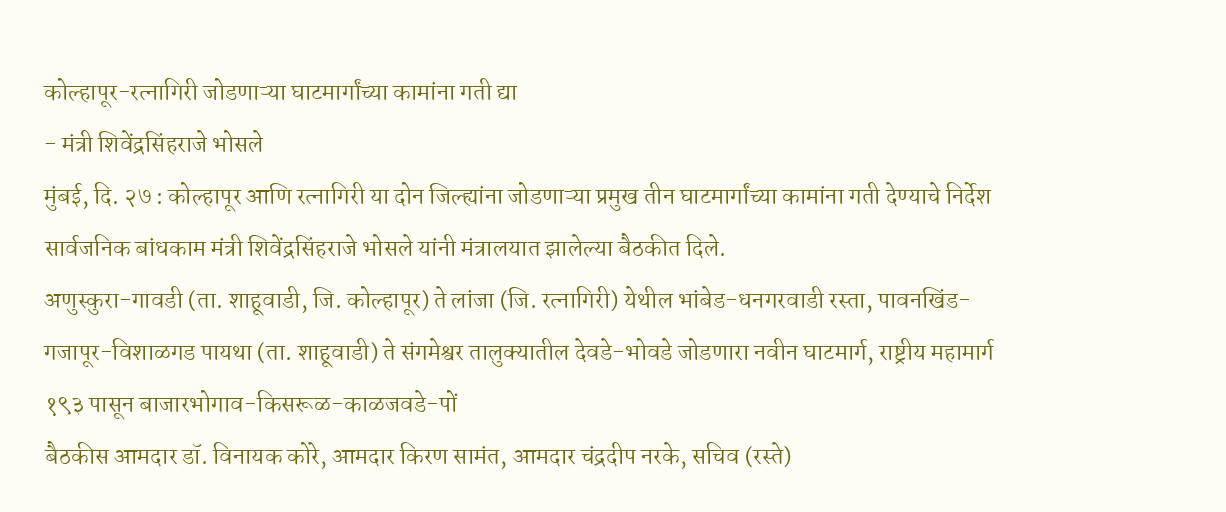कोल्हापूर-रत्नागिरी जोडणाऱ्या घाटमार्गांच्या कामांना गती द्या
- मंत्री शिवेंद्रसिंहराजे भोसले
मुंबई, दि. २७ : कोल्हापूर आणि रत्नागिरी या दोन जिल्ह्यांना जोडणाऱ्या प्रमुख तीन घाटमार्गांच्या कामांना गती देण्याचे निर्देश सार्वजनिक बांधकाम मंत्री शिवेंद्रसिंहराजे भोसले यांनी मंत्रालयात झालेल्या बैठकीत दिले.
अणुस्कुरा-गावडी (ता. शाहूवाडी, जि. कोल्हापूर) ते लांजा (जि. रत्नागिरी) येथील भांबेड-धनगरवाडी रस्ता, पावनखिंड-गजापूर-विशाळगड पायथा (ता. शाहूवाडी) ते संगमेश्वर तालुक्यातील देवडे-भोवडे जोडणारा नवीन घाटमार्ग, राष्ट्रीय महामार्ग १९३ पासून बाजारभोगाव-किसरूळ-काळजवडे-पों
बैठकीस आमदार डॉ. विनायक कोरे, आमदार किरण सामंत, आमदार चंद्रदीप नरके, सचिव (रस्ते)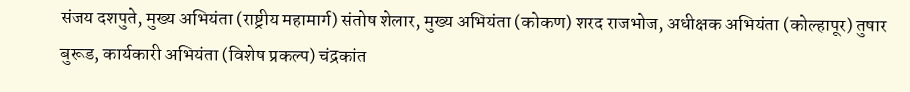संजय दशपुते, मुख्य अभियंता (राष्ट्रीय महामार्ग) संतोष शेलार, मुख्य अभियंता (कोकण) शरद राजभोज, अधीक्षक अभियंता (कोल्हापूर) तुषार बुरूड, कार्यकारी अभियंता (विशेष प्रकल्प) चंद्रकांत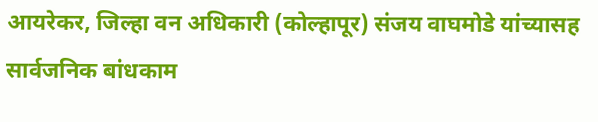आयरेकर, जिल्हा वन अधिकारी (कोल्हापूर) संजय वाघमोडे यांच्यासह सार्वजनिक बांधकाम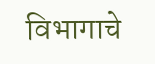विभागाचे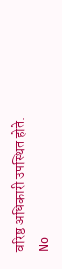वरिष्ठ अधिकारी उपस्थित होते.
No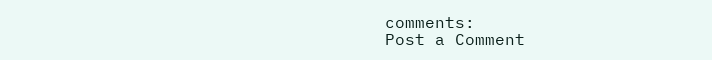comments:
Post a Comment